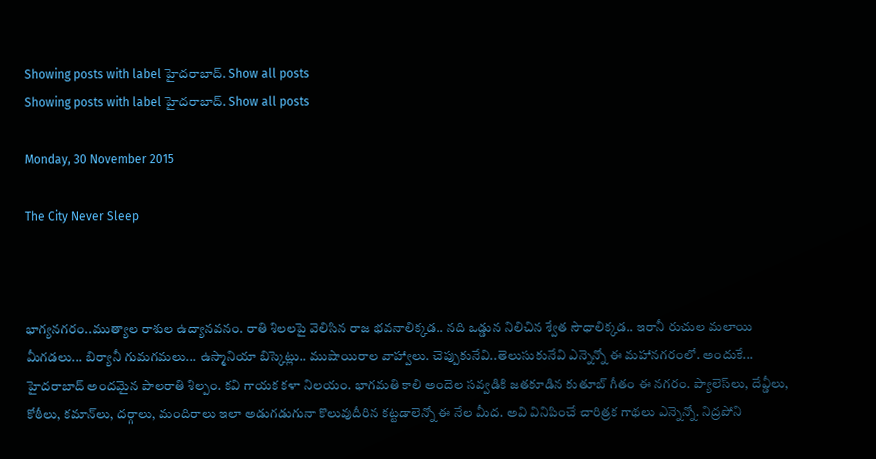Showing posts with label హైద‌రాబాద్‌. Show all posts
Showing posts with label హైద‌రాబాద్‌. Show all posts

Monday, 30 November 2015

The City Never Sleep



భాగ్యనగరం..ముత్యాల రాశుల ఉద్యానవనం. రాతి శిలలపై వెలిసిన రాజ భవనాలిక్కడ.. నది ఒడ్డున నిలిచిన శ్వేత సౌధాలిక్కడ.. ఇరానీ రుచుల మలాయి మీగడలు... బిర్యానీ గుమగమలు... ఉస్మానియా బిస్కెట్లు.. ముషాయిరాల వాహ్వాలు. చెప్పుకునేవి..తెలుసుకునేవి ఎన్నెన్నో ఈ మహానగరంలో. అందుకే... హైదరాబాద్ అందమైన పాలరాతి శిల్పం. కవి గాయక కళా నిలయం. భాగమతి కాలి అందెల సవ్వడికి జతకూడిన కుతూబ్ గీతం ఈ నగరం. ప్యాలెస్‌లు, దేవ్డీలు, కోఠీలు, కమాన్‌లు, దర్గాలు, మందిరాలు ఇలా అడుగడుగునా కొలువుదీరిన కట్టడాలెన్నో ఈ నేల మీద. అవి వినిపించే చారిత్రక గాథలు ఎన్నెన్నో. నిద్రపోని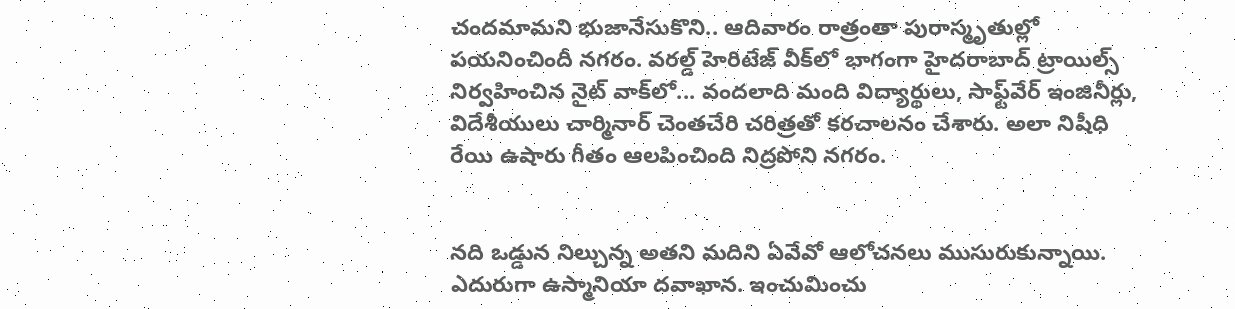చందమామని భుజానేసుకొని.. ఆదివారం రాత్రంతా పురాస్మృతుల్లో పయనించిందీ నగరం. వరల్డ్ హెరిటేజ్ వీక్‌లో భాగంగా హైదరాబాద్ ట్రాయిల్స్ నిర్వహించిన నైట్ వాక్‌లో... వందలాది మంది విద్యార్థులు, సాఫ్ట్‌వేర్ ఇంజినీర్లు, విదేశీయులు చార్మినార్ చెంతచేరి చరిత్రతో కరచాలనం చేశారు. అలా నిషీధి   రేయి ఉషారు గీతం ఆలపించింది నిద్రపోని నగరం.


నది ఒడ్డున నిల్చున్న అతని మదిని ఏవేవో ఆలోచనలు ముసురుకున్నాయి. ఎదురుగా ఉస్మానియా దవాఖాన. ఇంచుమించు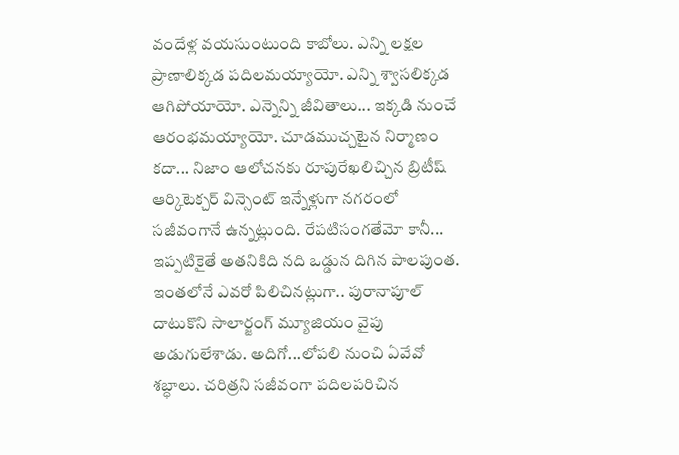వందేళ్ల వయసుంటుంది కాబోలు. ఎన్ని లక్షల ప్రాణాలిక్కడ పదిలమయ్యాయో. ఎన్ని శ్వాసలిక్కడ ఆగిపోయాయో. ఎన్నెన్ని జీవితాలు... ఇక్కడి నుంచే ఆరంభమయ్యాయో. చూడముచ్చటైన నిర్మాణం కదా... నిజాం ఆలోచనకు రూపురేఖలిచ్చిన బ్రిటీష్ ఆర్కిటెక్చర్ విన్సెంట్ ఇన్నేళ్లుగా నగరంలో సజీవంగానే ఉన్నట్లుంది. రేపటిసంగతేమో కానీ... ఇప్పటికైతే అతనికిది నది ఒడ్డున దిగిన పాలపుంత. ఇంతలోనే ఎవరో పిలిచినట్లుగా.. పురానాపూల్ దాటుకొని సాలార్జంగ్ మ్యూజియం వైపు అడుగులేశాడు. అదిగో...లోపలి నుంచి ఏవేవో శబ్ధాలు. చరిత్రని సజీవంగా పదిలపరిచిన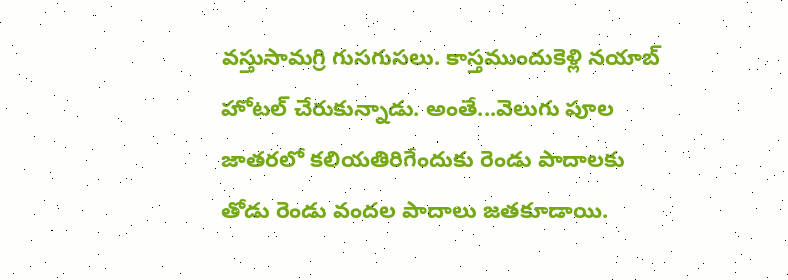వస్తుసామగ్రి గుసగుసలు. కాస్తముందుకెళ్లి నయాబ్ హోటల్ చేరుకున్నాడు. అంతే...వెలుగు పూల జాతరలో కలియతిరిగేందుకు రెండు పాదాలకు తోడు రెండు వందల పాదాలు జతకూడాయి.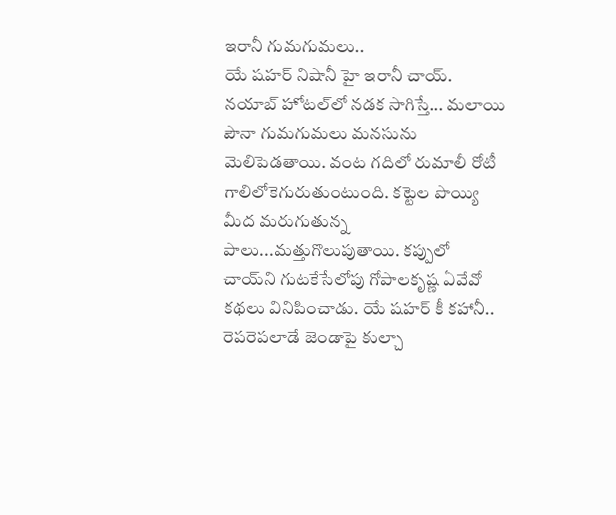ఇరానీ గుమగుమలు..
యే షహర్ నిషానీ హై ఇరానీ చాయ్. నయాబ్ హోటల్‌లో నడక సాగిస్తే... మలాయి పౌనా గుమగుమలు మనసును మెలిపెడతాయి. వంట గదిలో రుమాలీ రోటీ గాలిలోకెగురుతుంటుంది. కట్టెల పొయ్యి మీద మరుగుతున్న పాలు...మత్తుగొలుపుతాయి. కప్పులో చాయ్‌ని గుటకేసేలోపు గోపాలకృష్ణ ఏవేవో కథలు వినిపించాడు. యే షహర్ కీ కహానీ.. రెపరెపలాడే జెండాపై కుల్చా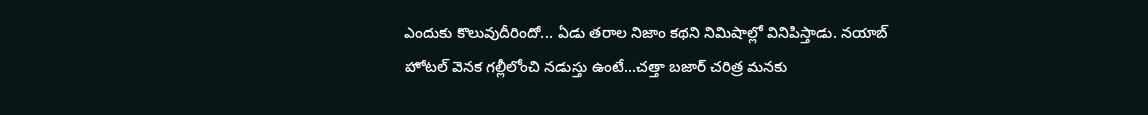ఎందుకు కొలువుదీరిందో... ఏడు తరాల నిజాం కథని నిమిషాల్లో వినిపిస్తాడు. నయాబ్ హోటల్ వెనక గల్లీలోంచి నడుస్తు ఉంటే...చత్తా బజార్ చరిత్ర మనకు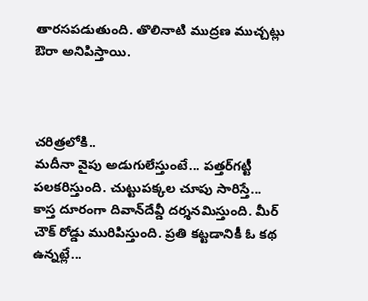తారసపడుతుంది. తొలినాటి ముద్రణ ముచ్చట్లు ఔరా అనిపిస్తాయి.



చరిత్రలోకి..
మదీనా వైపు అడుగులేస్తుంటే... పత్తర్‌గట్టీ పలకరిస్తుంది. చుట్టుపక్కల చూపు సారిస్తే... కాస్త దూరంగా దివాన్‌దేవ్డీ దర్శనమిస్తుంది. మీర్ చౌక్ రోడ్డు మురిపిస్తుంది. ప్రతి కట్టడానికీ ఓ కథ ఉన్నట్లే...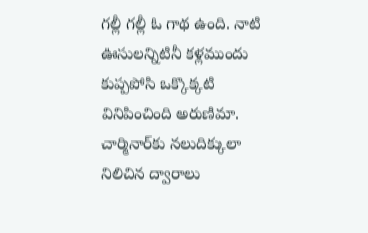గల్లీ గల్లీ ఓ గాథ ఉంది. నాటి ఊసులన్నిటినీ కళ్లముందు కుప్పపోసి ఒక్కొక్కటి వినిపించింది అరుణిమా. చార్మినార్‌కు నలుదిక్కులా నిలిచిన ద్వారాలు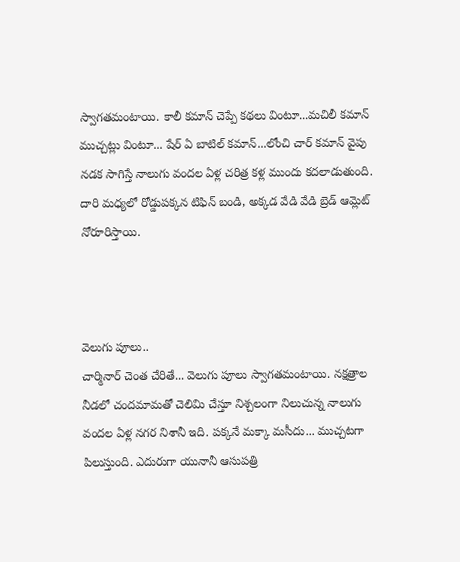స్వాగతమంటాయి. కాలీ కమాన్ చెప్పే కథలు వింటూ...మచిలీ కమాన్ ముచ్చట్లు వింటూ... షేర్ ఏ బాటిల్ కమాన్...లోంచి చార్ కమాన్ వైపు నడక సాగిస్తే నాలుగు వందల ఏళ్ల చరిత్ర కళ్ల ముందు కదలాడుతుంది. దారి మధ్యలో రోడ్డుపక్కన టిఫిన్ బండి, అక్కడ వేడి వేడి బ్రెడ్ ఆమ్లెట్ నోరూరిస్తాయి.



వెలుగు పూలు..
చార్మినార్ చెంత చేరితే... వెలుగు పూలు స్వాగతమంటాయి. నక్షత్రాల నీడలో చందమామతో చెలిమి చేస్తూ నిశ్చలంగా నిలుచున్న నాలుగు వందల ఏళ్ల నగర నిశానీ ఇది. పక్కనే మక్కా మసీదు... ముచ్చటగా పిలుస్తుంది. ఎదురుగా యునానీ ఆసుపత్రి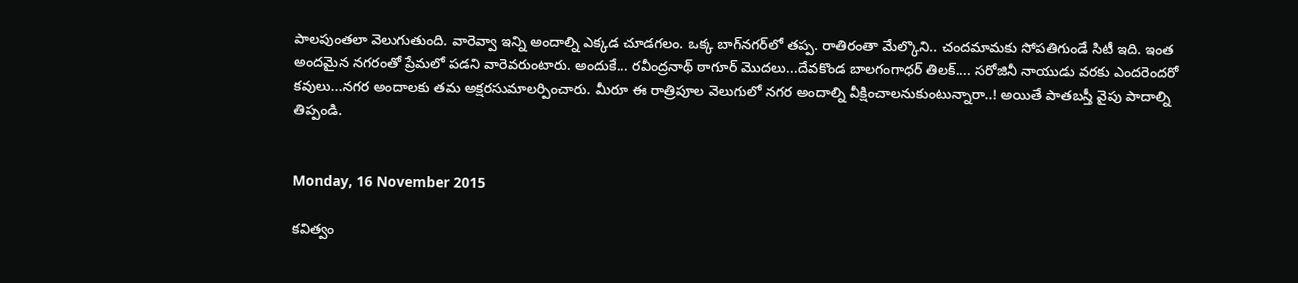పాలపుంతలా వెలుగుతుంది. వారెవ్వా ఇన్ని అందాల్ని ఎక్కడ చూడగలం. ఒక్క బాగ్‌నగర్‌లో తప్ప. రాతిరంతా మేల్కొని.. చందమామకు సోపతిగుండే సిటీ ఇది. ఇంత అందమైన నగరంతో ప్రేమలో పడని వారెవరుంటారు. అందుకే... రవీంద్రనాథ్ ఠాగూర్ మొదలు...దేవకొండ బాలగంగాధర్ తిలక్.... సరోజినీ నాయుడు వరకు ఎందరెందరో కవులు...నగర అందాలకు తమ అక్షరసుమాలర్పించారు. మీరూ ఈ రాత్రిపూల వెలుగులో నగర అందాల్ని వీక్షించాలనుకుంటున్నారా..! అయితే పాతబస్తీ వైపు పాదాల్ని తిప్పండి.


Monday, 16 November 2015

క‌విత్వం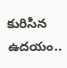కురిసిన ఉద‌యం..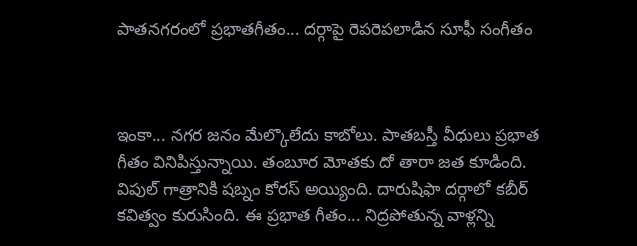పాత‌న‌గ‌రంలో ప్ర‌భాత‌గీతం... దర్గాపై రెపరెపలాడిన సూఫీ సంగీతం



ఇంకా... నగర జనం మేల్కొలేదు కాబోలు. పాతబస్తీ వీధులు ప్రభాత గీతం వినిపిస్తున్నాయి. తంబూర మోతకు దో తారా జత కూడింది. విపుల్ గాత్రానికి షబ్నం కోరస్ అయ్యింది. దారుషిఫా దర్గాలో కబీర్ కవిత్వం కురుసింది. ఈ ప్రభాత గీతం... నిద్రపోతున్న వాళ్లన్ని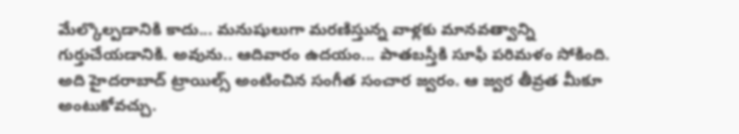మేల్కొల్పడానికి కాదు... మనుషులుగా మరణిస్తున్న వాళ్లకు మానవత్వాన్ని గుర్తుచేయడానికి. అవును.. ఆదివారం ఉదయం... పాతబస్తీకి సూఫీ పరిమళం సోకింది. అది హైదరాబాద్ ట్రాయిల్స్ అంటించిన సంగీత సంచార జ్వరం. ఆ జ్వర తీవ్రత మీకూ అంటుకోవచ్చు.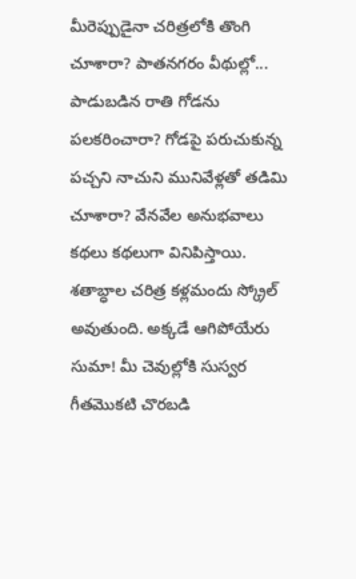మీరెప్పుడైనా చరిత్రలోకి తొంగి చూశారా? పాతనగరం వీథుల్లో... పాడుబడిన రాతి గోడను పలకరించారా? గోడపై పరుచుకున్న పచ్చని నాచుని మునివేళ్లతో తడిమి చూశారా? వేనవేల అనుభవాలు కథలు కథలుగా వినిపిస్తాయి. శతాబ్ధాల చరిత్ర కళ్లమందు స్క్రోల్ అవుతుంది. అక్కడే ఆగిపోయేరు సుమా! మీ చెవుల్లోకి సుస్వర గీతమొకటి చొరబడి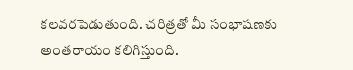కలవరపెడుతుంది. చరిత్రతో మీ సంభాషణకు అంతరాయం కలిగిస్తుంది.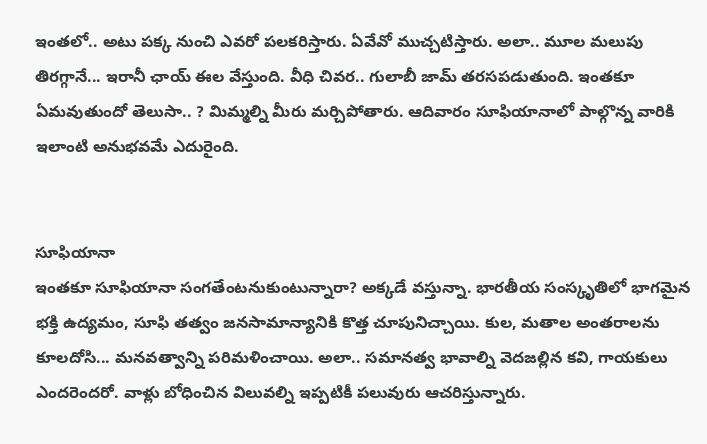ఇంతలో.. అటు పక్క నుంచి ఎవరో పలకరిస్తారు. ఏవేవో ముచ్చటిస్తారు. అలా.. మూల మలుపు తిరగ్గానే... ఇరానీ ఛాయ్ ఈల వేస్తుంది. వీధి చివర.. గులాబీ జామ్ తరసపడుతుంది. ఇంతకూ ఏమవుతుందో తెలుసా.. ? మిమ్మల్ని మీరు మర్చిపోతారు. ఆదివారం సూఫియానాలో పాల్గొన్న వారికి ఇలాంటి అనుభవమే ఎదురైంది.


సూఫియానా
ఇంతకూ సూఫియానా సంగతేంటనుకుంటున్నారా? అక్కడే వస్తున్నా. భారతీయ సంస్కృతిలో భాగమైన భక్తి ఉద్యమం, సూఫి తత్వం జనసామాన్యానికి కొత్త చూపునిచ్చాయి. కుల, మతాల అంతరాలను కూలదోసి... మనవత్వాన్ని పరిమళించాయి. అలా.. సమానత్వ భావాల్ని వెదజల్లిన కవి, గాయకులు ఎందరెందరో. వాళ్లు బోధించిన విలువల్ని ఇప్పటికీ పలువురు ఆచరిస్తున్నారు.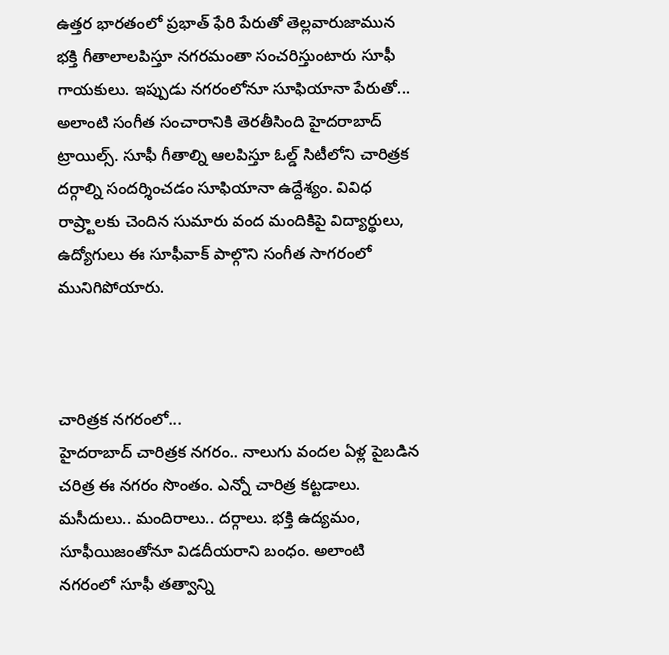ఉత్తర భారతంలో ప్రభాత్ ఫేరి పేరుతో తెల్లవారుజామున భక్తి గీతాలాలపిస్తూ నగరమంతా సంచరిస్తుంటారు సూఫీ గాయకులు. ఇప్పుడు నగరంలోనూ సూఫియానా పేరుతో... అలాంటి సంగీత సంచారానికి తెరతీసింది హైదరాబాద్ ట్రాయిల్స్. సూఫీ గీతాల్ని ఆలపిస్తూ ఓల్డ్ సిటీలోని చారిత్రక దర్గాల్ని సందర్శించడం సూఫియానా ఉద్దేశ్యం. వివిధ రాష్ర్టాలకు చెందిన సుమారు వంద మందికిపై విద్యార్థులు, ఉద్యోగులు ఈ సూఫీవాక్ పాల్గొని సంగీత సాగరంలో మునిగిపోయారు.



చారిత్రక నగరంలో...
హైదరాబాద్ చారిత్రక నగరం.. నాలుగు వందల ఏళ్ల పైబడిన చరిత్ర ఈ నగరం సొంతం. ఎన్నో చారిత్ర కట్టడాలు. మసీదులు.. మందిరాలు.. దర్గాలు. భక్తి ఉద్యమం, సూఫీయిజంతోనూ విడదీయరాని బంధం. అలాంటి నగరంలో సూఫీ తత్వాన్ని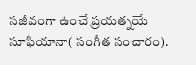సజీవంగా ఉంచే ప్రయత్నయే సూఫియానా( సంగీత సంచారం).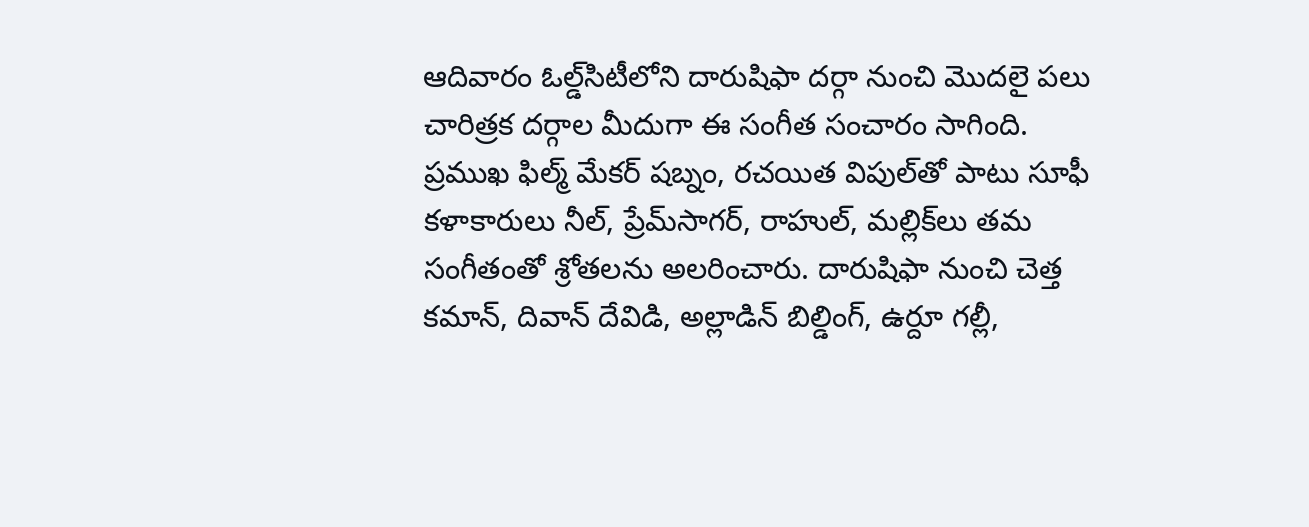ఆదివారం ఓల్డ్‌సిటీలోని దారుషిఫా దర్గా నుంచి మొదలై పలు చారిత్రక దర్గాల మీదుగా ఈ సంగీత సంచారం సాగింది. ప్రముఖ ఫిల్మ్ మేకర్ షబ్నం, రచయిత విపుల్‌తో పాటు సూఫీ కళాకారులు నీల్, ప్రేమ్‌సాగర్, రాహుల్, మల్లిక్‌లు తమ సంగీతంతో శ్రోతలను అలరించారు. దారుషిఫా నుంచి చెత్త కమాన్, దివాన్ దేవిడి, అల్లాడిన్ బిల్డింగ్, ఉర్దూ గల్లీ,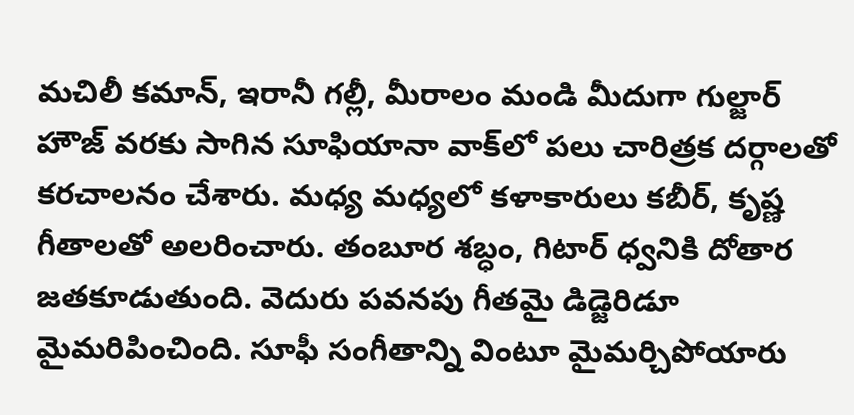మచిలీ కమాన్, ఇరానీ గల్లీ, మీరాలం మండి మీదుగా గుల్జార్ హౌజ్ వరకు సాగిన సూఫియానా వాక్‌లో పలు చారిత్రక దర్గాలతో కరచాలనం చేశారు. మధ్య మధ్యలో కళాకారులు కబీర్, కృష్ణ గీతాలతో అలరించారు. తంబూర శబ్ధం, గిటార్ ధ్వనికి దోతార జతకూడుతుంది. వెదురు పవనపు గీతమై డిడ్జెరిడూ మైమరిపించింది. సూఫీ సంగీతాన్ని వింటూ మైమర్చిపోయారు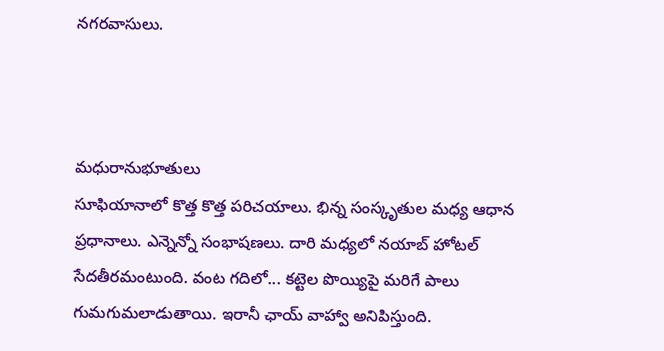నగరవాసులు.



మధురానుభూతులు
సూఫియానాలో కొత్త కొత్త పరిచయాలు. భిన్న సంస్కృతుల మధ్య ఆధాన ప్రధానాలు. ఎన్నెన్నో సంభాషణలు. దారి మధ్యలో నయాబ్ హోటల్ సేదతీరమంటుంది. వంట గదిలో... కట్టెల పొయ్యిపై మరిగే పాలు గుమగుమలాడుతాయి. ఇరానీ ఛాయ్ వాహ్వా అనిపిస్తుంది.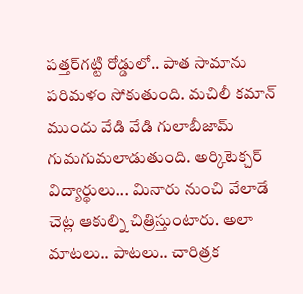పత్తర్‌గట్టి రోడ్డులో.. పాత సామాను పరిమళం సోకుతుంది. మచిలీ కమాన్ ముందు వేడి వేడి గులాబీజామ్ గుమగుమలాడుతుంది. అర్కిటెక్చర్ విద్యార్థులు... మినారు నుంచి వేలాడే చెట్ల ఆకుల్ని చిత్రిస్తుంటారు. అలా మాటలు.. పాటలు.. చారిత్రక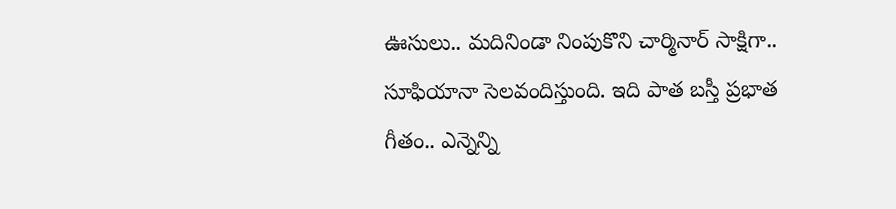ఊసులు.. మదినిండా నింపుకొని చార్మినార్ సాక్షిగా.. సూఫియానా సెలవందిస్తుంది. ఇది పాత బస్తీ ప్రభాత గీతం.. ఎన్నెన్ని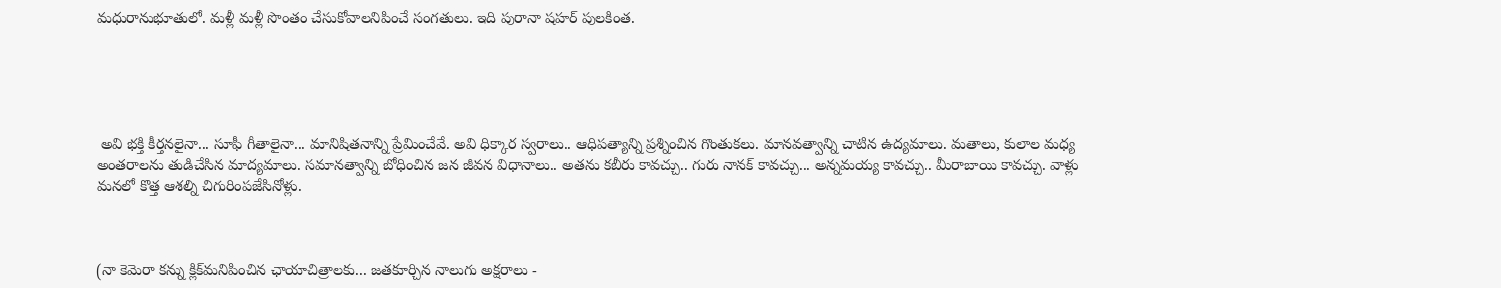మధురానుభూతులో. మళ్లీ మళ్లీ సొంతం చేసుకోవాలనిపించే సంగతులు. ఇది పురానా షహర్ పులకింత.





 అవి భక్తి కీర్తనలైనా... సూఫీ గీతాలైనా... మానిషితనాన్ని ప్రేమించేవే. అవి ధిక్కార స్వరాలు.. ఆధిపత్యాన్ని ప్రశ్నించిన గొంతుకలు. మానవత్వాన్ని చాటిన ఉద్యమాలు. మతాలు, కులాల మధ్య అంతరాలను తుడిచేసిన మాద్యమాలు. సమానత్వాన్ని బోధించిన జన జీవన విధానాలు.. అతను కబీరు కావచ్చు.. గురు నానక్ కావచ్చు... అన్నమయ్య కావచ్చు.. మీరాబాయి కావచ్చు. వాళ్లు మనలో కొత్త ఆశల్ని చిగురింపజేసినోళ్లు.



(నా కెమెరా క‌న్ను క్లిక్‌మ‌నిపించిన ఛాయాచిత్రాల‌కు... జ‌త‌కూర్చిన‌ నాలుగు అక్ష‌రాలు -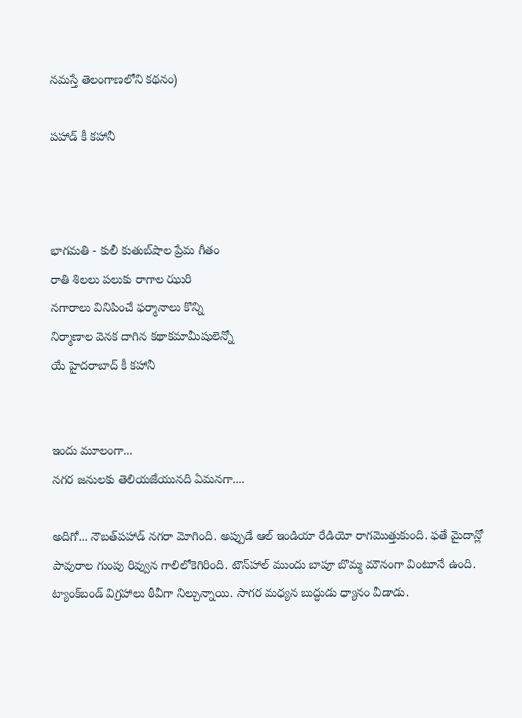న‌మ‌స్తే తెలంగాణ‌లోని క‌థ‌నం)

పహాడ్ కీ కహానీ



భాగమతి - కులీ కుతుబ్‌షాల‌ ప్రేమ గీతం
రాతి శిలలు పలుకు రాగాల ఝురి
నగారాలు వినిపించే ఫర్మానాలు కొన్ని
నిర్మాణాల వెనక దాగిన కథాకమామీషులెన్నో
యే హైదరాబాద్ కీ కహానీ


ఇందు మూలంగా...
నగర జనులకు తెలియజేయునది ఏమనగా....

అదిగో... నౌబత్‌ప‌హాడ్ నగరా మోగింది. అప్పుడే ఆల్ ఇండియా రేడియో రాగమొత్తుకుంది. ఫతే మైదాన్లో పావురాల గుంపు రివ్వున గాలిలోకెగిరింది. టౌన్‌హాల్ ముందు బాపూ బొమ్మ మౌనంగా వింటూనే ఉంది. ట్యాంక్‌బండ్‌ విగ్రహాలు ఠీవీగా నిల్చున్నాయి. సాగర మధ్యన బుద్ధుడు ధ్యానం వీడాడు.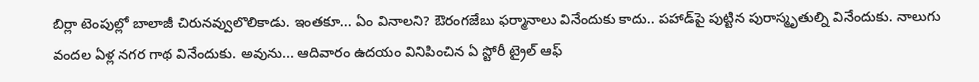బిర్లా టెంపుల్లో బాలాజీ చిరునవ్వులొలికాడు. ఇంతకూ... ఏం వినాలని? ఔరంగజేబు ఫర్మానాలు వినేందుకు కాదు.. పహాడ్‌పై పుట్టిన పురాస్మృతుల్ని వినేందుకు. నాలుగు వందల ఏళ్ల నగర గాథ వినేందుకు. అవును... ఆదివారం ఉదయం వినిపించిన ఏ స్టోరీ ట్రైల్ ఆఫ్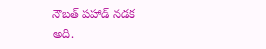నౌబత్ పహాడ్ నడక అది.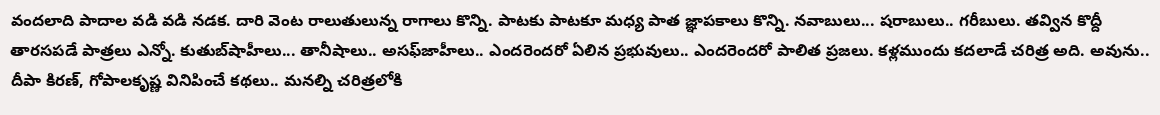వందలాది పాదాల వడి వడి నడక. దారి వెంట రాలుతులున్న రాగాలు కొన్ని. పాటకు పాటకూ మధ్య పాత జ్ఞాపకాలు కొన్ని. నవాబులు... షరాబులు.. గరీబులు. తవ్విన కొద్దీ తారసపడే పాత్రలు ఎన్నో. కుతుబ్‌షాహీలు... తానీషాలు.. అసఫ్‌జాహీలు.. ఎందరెందరో ఏలిన ప్రభువులు.. ఎందరెందరో పాలిత ప్రజలు. కళ్లముందు కదలాడే చరిత్ర అది. అవును.. దీపా కిరణ్, గోపాలకృష్ణ వినిపించే కథలు.. మనల్ని చరిత్రలోకి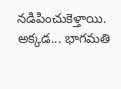నడిపించుకెళ్తాయి. అక్కడ... భాగమతి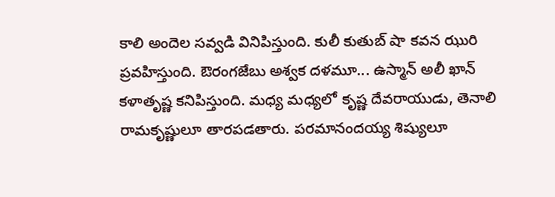కాలి అందెల సవ్వడి వినిపిస్తుంది. కులీ కుతుబ్ షా కవన ఝురి ప్రవహిస్తుంది. ఔరంగజేబు అశ్వక దళమూ... ఉస్మాన్ అలీ ఖాన్ కళాతృష్ణ కనిపిస్తుంది. మధ్య మధ్యలో కృష్ణ దేవరాయుడు, తెనాలి రామకృష్ణులూ తారపడతారు. పరమానందయ్య శిష్యులూ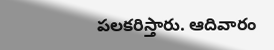పలకరిస్తారు. ఆదివారం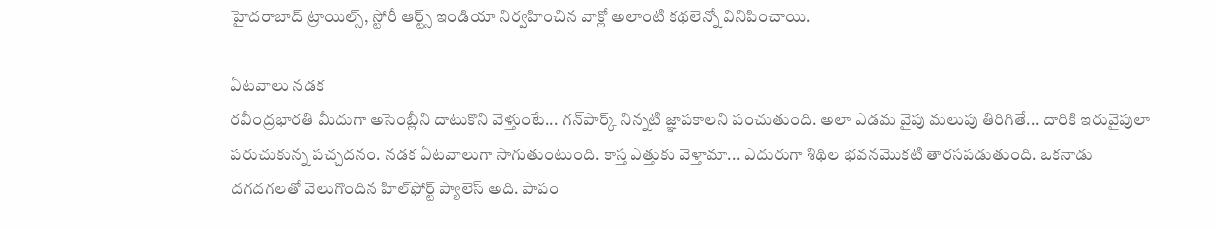హైదరాబాద్ ట్రాయిల్స్, స్టోరీ ఆర్ట్స్ ఇండియా నిర్వహించిన వాక్లో అలాంటి కథలెన్నో వినిపించాయి.

ఏటవాలు నడక
రవీంద్రభారతి మీదుగా అసెంబ్లీని దాటుకొని వెళ్తుంటే... గన్‌పార్క్‌ నిన్నటి జ్ఞాపకాలని పంచుతుంది. అలా ఎడమ వైపు మలుపు తిరిగితే... దారికి ఇరువైపులా పరుచుకున్న పచ్చదనం. నడక ఏటవాలుగా సాగుతుంటుంది. కాస్త ఎత్తుకు వెళ్తామా... ఎదురుగా శిథిల భవనమొకటి తారసపడుతుంది. ఒకనాడు దగదగలతో వెలుగొందిన హిల్‌ఫోర్ట్‌ ప్యాలెస్ అది. పాపం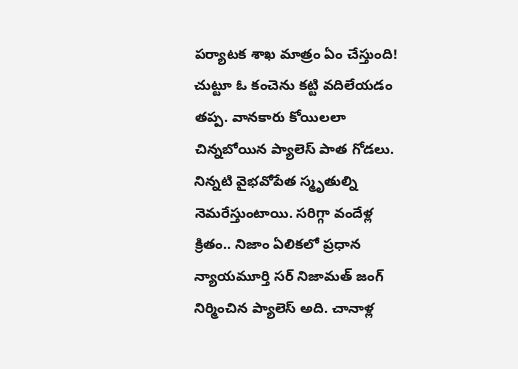పర్యాటక శాఖ మాత్రం ఏం చేస్తుంది! చుట్టూ ఓ కంచెను కట్టి వదిలేయడం తప్ప. వానకారు కోయిలలా చిన్నబోయిన ప్యాలెస్ పాత గోడలు. నిన్నటి వైభవోపేత స్మృతుల్ని నెమరేస్తుంటాయి. సరిగ్గా వందేళ్ల క్రితం.. నిజాం ఏలికలో ప్రధాన న్యాయమూర్తి సర్ నిజామత్ జంగ్ నిర్మించిన ప్యాలెస్ అది. చానాళ్ల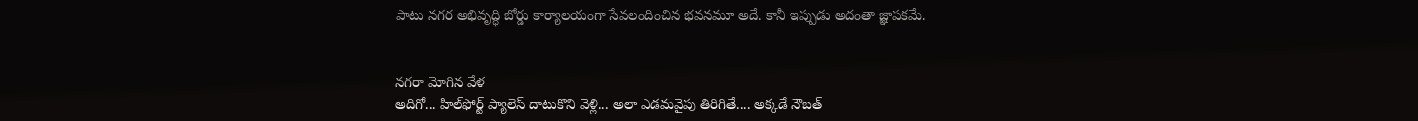పాటు నగర అభివృద్ధి బోర్డు కార్యాలయంగా సేవలందించిన భవనమూ అదే. కానీ ఇప్పుడు అదంతా జ్ఞాపకమే.


నగరా మోగిన వేళ
అదిగో... హిల్‌ఫోర్ట్‌ ప్యాలెస్ దాటుకొని వెళ్లి... అలా ఎడమవైపు తిరిగితే.... అక్కడే నౌబత్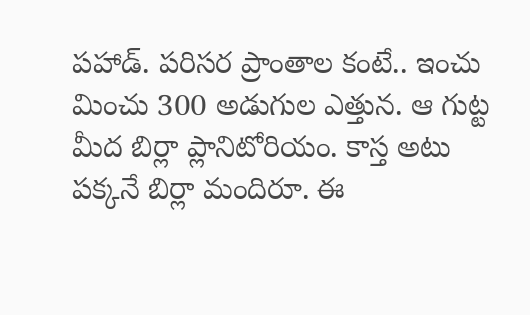పహాడ్. పరిసర ప్రాంతాల కంటే.. ఇంచు మించు 300 అడుగుల ఎత్తున. ఆ గుట్ట మీద బిర్లా ప్లానిటోరియం. కాస్త అటు పక్కనే బిర్లా మందిరూ. ఈ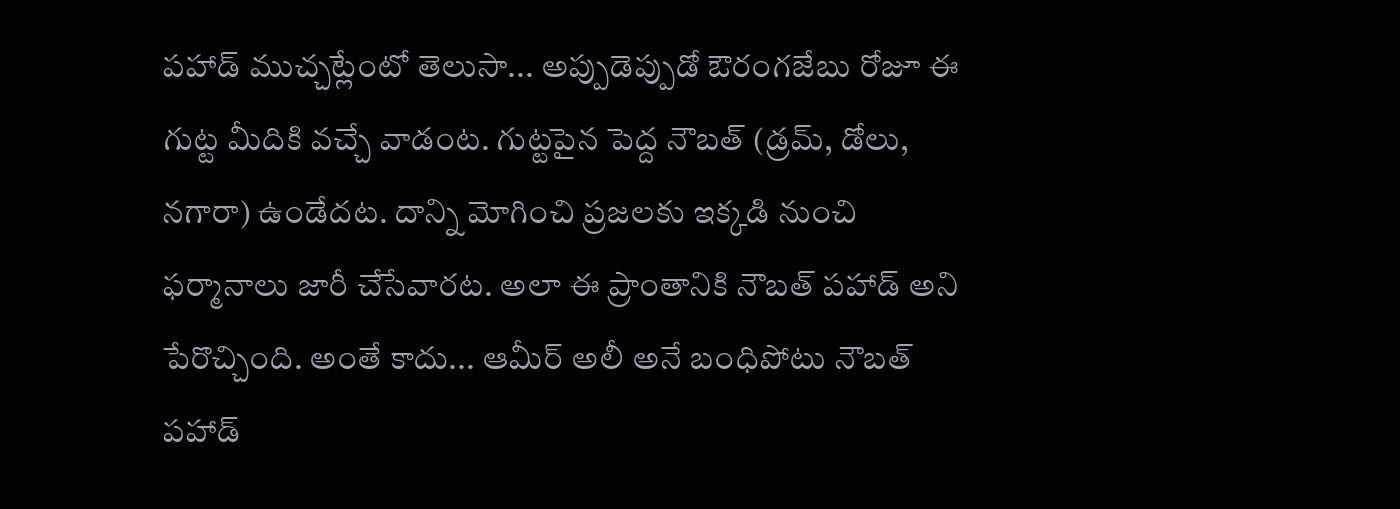పహాడ్ ముచ్చట్లేంటో తెలుసా... అప్పుడెప్పుడో ఔరంగజేబు రోజూ ఈ గుట్ట మీదికి వచ్చే వాడంట. గుట్టపైన పెద్ద నౌబత్ (డ్రమ్, డోలు, నగారా) ఉండేదట. దాన్ని మోగించి ప్రజలకు ఇక్కడి నుంచి ఫర్మానాలు జారీ చేసేవారట. అలా ఈ ప్రాంతానికి నౌబత్ పహాడ్ అని పేరొచ్చింది. అంతే కాదు... ఆమీర్ అలీ అనే బంధిపోటు నౌబత్ పహాడ్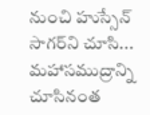నుంచి హుస్సేన్ సాగర్‌ని చూసి... మహాసముద్రాన్ని చూసినంత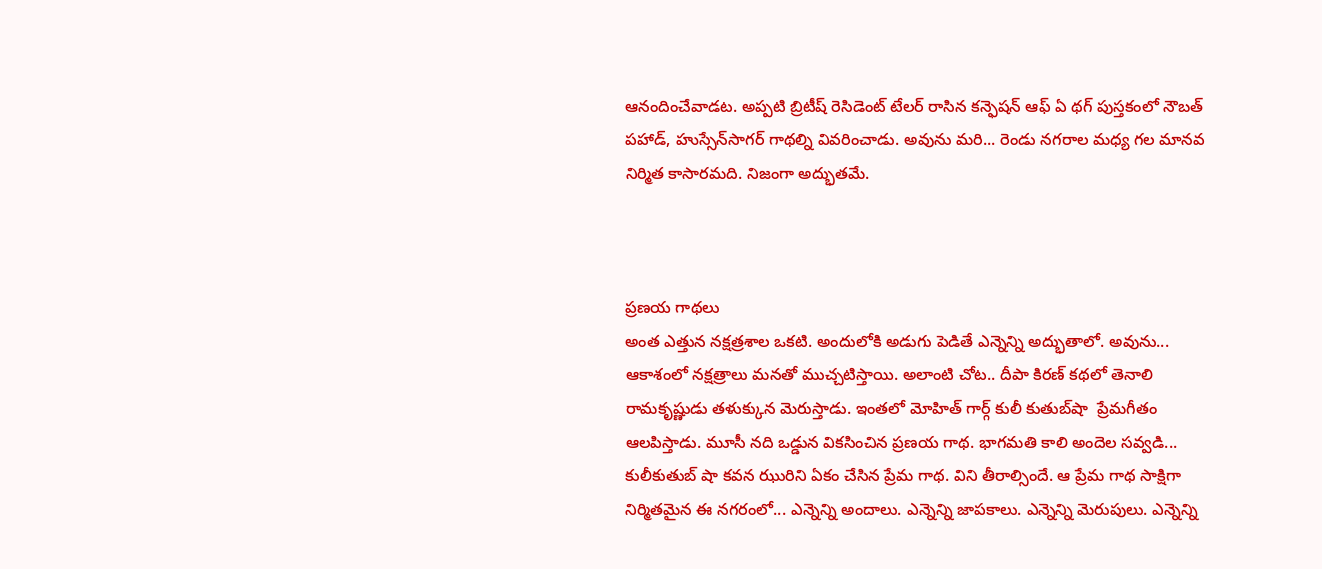ఆనందించేవాడట. అప్పటి బ్రిటీష్ రెసిడెంట్ టేలర్ రాసిన కన్ఫెషన్ ఆఫ్ ఏ థగ్ పుస్తకంలో నౌబత్ పహాడ్, హుస్సేన్‌సాగర్ గాథల్ని వివరించాడు. అవును మరి... రెండు నగరాల మధ్య గల మానవ నిర్మిత కాసారమది. నిజంగా అద్భుతమే.



ప్రణయ గాథలు
అంత ఎత్తున నక్షత్రశాల ఒకటి. అందులోకి అడుగు పెడితే ఎన్నెన్ని అద్భుతాలో. అవును... ఆకాశంలో నక్షత్రాలు మనతో ముచ్చటిస్తాయి. అలాంటి చోట.. దీపా కిరణ్ కథలో తెనాలి రామకృష్ణుడు తళుక్కున మెరుస్తాడు. ఇంతలో మోహిత్ గార్గ్ కులీ కుతుబ్‌షా  ప్రేమగీతం ఆలపిస్తాడు. మూసీ నది ఒడ్డున వికసించిన ప్రణయ గాథ. భాగమతి కాలి అందెల సవ్వడి... కులీకుతుబ్ షా కవన ఝురిని ఏకం చేసిన ప్రేమ గాథ. విని తీరాల్సిందే. ఆ ప్రేమ గాథ సాక్షిగా నిర్మితమైన ఈ నగరంలో... ఎన్నెన్ని అందాలు. ఎన్నెన్ని జాపకాలు. ఎన్నెన్ని మెరుపులు. ఎన్నెన్ని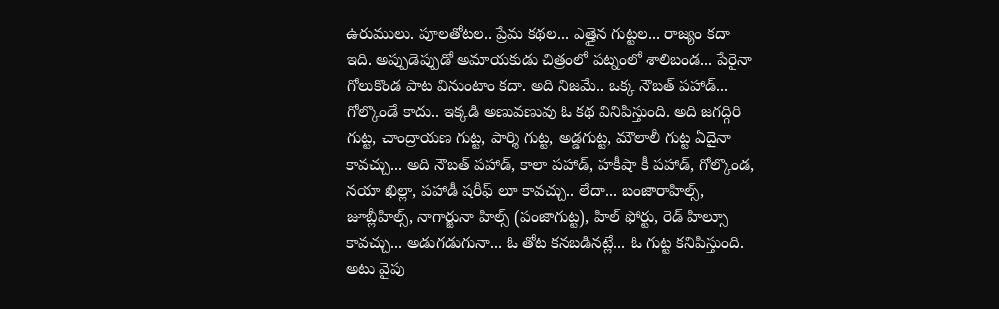ఉరుములు. పూలతోటల.. ప్రేమ కథల... ఎత్తైన గుట్టల... రాజ్యం కదా ఇది. అప్పుడెప్పుడో అమాయకుడు చిత్రంలో పట్నంలో శాలిబండ... పేరైనా గోలుకొండ పాట వినుంటాం కదా. అది నిజమే.. ఒక్క నౌబత్ పహాడ్... గోల్కొండే కాదు.. ఇక్కడి అణువణువు ఓ కథ వినిపిస్తుంది. అది జగద్గిరి గుట్ట, చాంద్రాయణ గుట్ట, పార్శి గుట్ట, అడ్డగుట్ట, మౌలాలీ గుట్ట ఏదైనా కావచ్చు... అది నౌబత్ పహాడ్, కాలా పహాడ్, హకీషా కీ పహాడ్, గోల్కొండ, నయా ఖిల్లా, పహాడీ షరీఫ్ లూ కావచ్చు.. లేదా... బంజారాహిల్స్, జూబ్లీహిల్స్, నాగార్జునా హిల్స్ (పంజాగుట్ట), హిల్ ఫోర్టు, రెడ్ హిల్సూ కావచ్చు... అడుగడుగునా... ఓ తోట కనబడినట్లే... ఓ గుట్ట కనిపిస్తుంది. అటు వైపు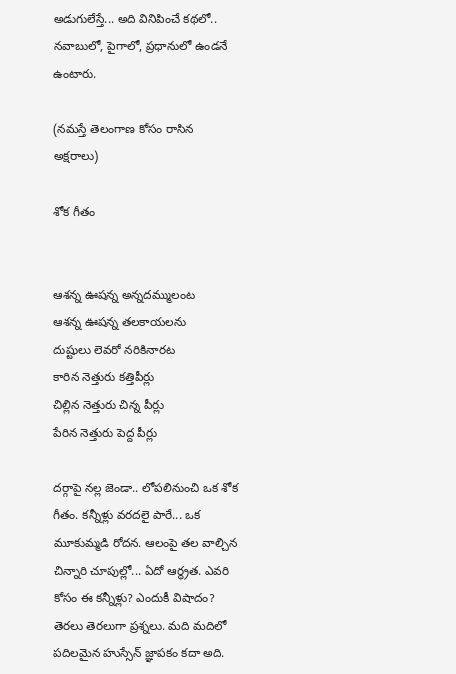అడుగులేస్తే... అది వినిపించే కథలో.. నవాబులో, పైగాలో, ప్రధానులో ఉండనే ఉంటారు.

(న‌మ‌స్తే తెలంగాణ కోసం రాసిన అక్ష‌రాలు)

శోక గీతం


ఆశన్న ఊషన్న అన్నదమ్ములంట
ఆశన్న ఊషన్న తలకాయలను
దుష్టులు లెవ‌రో న‌రికినార‌ట‌
కారిన నెత్తురు కత్తిపీర్లు
చిల్లిన నెత్తురు చిన్న పీర్లు
పేరిన నెత్తురు పెద్ద పీర్లు

దర్గాపై నల్ల జెండా.. లోపలినుంచి ఒక శోక గీతం. కన్నీళ్లు వరదలై పారే... ఒక మూకుమ్మడి రోదన. ఆలంపై తల వాల్చిన చిన్నారి చూపుల్లో... ఏదో ఆర్థ్రత. ఎవరి కోసం ఈ కన్నీళ్లు? ఎందుకీ విషాదం? తెరలు తెరలుగా ప్రశ్నలు. మది మదిలో పదిలమైన హుస్సేన్ జ్ఞాపకం కదా అది.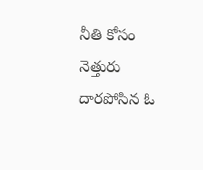నీతి కోసం నెత్తురు దారపోసిన ఓ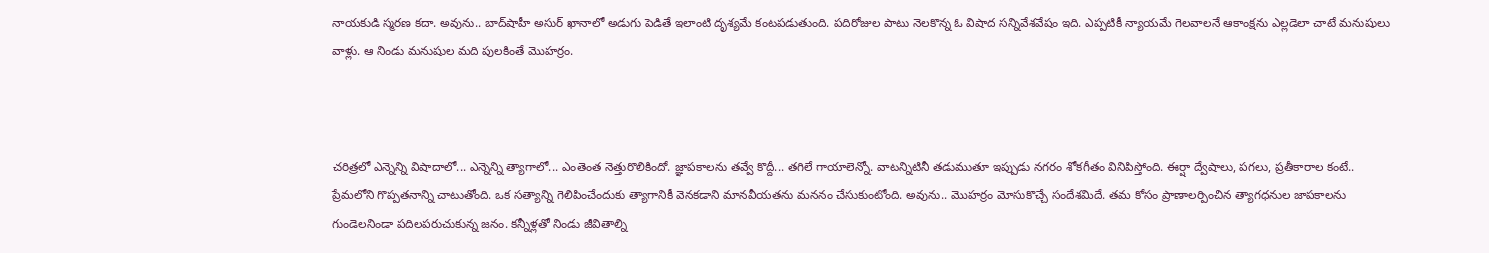నాయకుడి స్మరణ కదా. అవును.. బాద్‌షాహీ అసుర్ ఖానాలో అడుగు పెడితే ఇలాంటి దృశ్యమే కంటపడుతుంది. పదిరోజుల పాటు నెలకొన్న ఓ విషాద సన్నివేశవేషం ఇది. ఎప్పటికీ న్యాయమే గెలవాలనే ఆకాంక్షను ఎల్లడెలా చాటే మనుషులు వాళ్లు. ఆ నిండు మనుషుల మది పులకింతే మొహర్రం.



చరిత్రలో ఎన్నెన్ని విషాదాలో... ఎన్నెన్ని త్యాగాలో... ఎంతెంత నెత్తురొలికిందో. జ్ఞాపకాలను తవ్వే కొద్దీ... తగిలే గాయాలెన్నో. వాటన్నిటినీ తడుముతూ ఇప్పుడు నగరం శోకగీతం వినిపిస్తోంది. ఈర్షా ద్వేషాలు, పగలు, ప్రతీకారాల కంటే.. ప్రేమలోని గొప్పతనాన్ని చాటుతోంది. ఒక సత్యాన్ని గెలిపించేందుకు త్యాగానికీ వెనకడాని మానవీయతను మననం చేసుకుంటోంది. అవును.. మొహర్రం మోసుకొచ్చే సందేశమిదే. తమ కోసం ప్రాణాలర్పించిన త్యాగధనుల జాపకాలను గుండెలనిండా పదిలపరుచుకున్న జనం. కన్నీళ్లతో నిండు జీవితాల్ని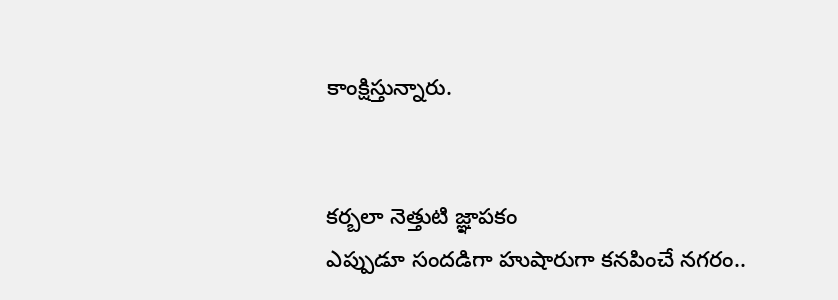కాంక్షిస్తున్నారు.


కర్బలా నెత్తుటి జ్ఞాపకం
ఎప్పుడూ సందడిగా హుషారుగా కనపించే నగరం..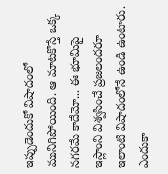ఇప్పుడెందుకో విషాదంలో మునిగిపోయింది. ఆ మాటకొస్తే ఒక్క నగరమే కాదేమో... ఈ భూమిపై ఇస్లాంని విశ్వసించే ప్రజలందరూ ఇలాంటి విషాదంలోనే ఉండి ఉంటారు. ఎందుకా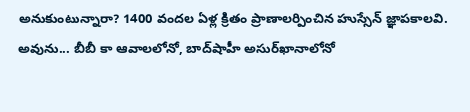అనుకుంటున్నారా? 1400 వందల ఏళ్ల క్రితం ప్రాణాలర్పించిన హుస్సేన్ జ్ఞాపకాలవి. అవును... బీబీ కా ఆవాలలోనో, బాద్‌షాహీ అసుర్‌ఖానాలోనో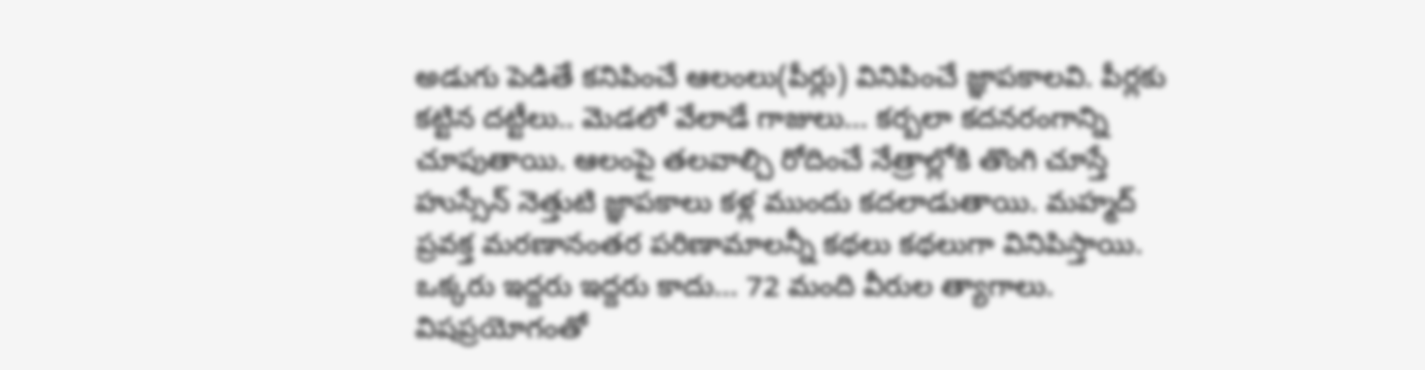అడుగు పెడితే కనిపించే ఆలంలు(పీర్లు) వినిపించే జ్ఞాపకాలవి. పీర్లకు కట్టిన దట్టీలు.. మెడలో వేలాడే గాజులు... కర్బలా కదనరంగాన్ని చూపుతాయి. ఆలంపై తలవాల్చి రోదించే నేత్రాల్లోకి తొంగి చూస్తే హుస్సేన్ నెత్తుటి జ్ఞాపకాలు కళ్ల ముందు కదలాడుతాయి. మహ్మద్ ప్రవక్త మరణానంతర పరిణామాలన్నీ కథలు కథలుగా వినిపిస్తాయి. ఒక్కరు ఇద్దరు ఇద్దరు కాదు... 72 మంది వీరుల త్యాగాలు. విషప్రయోగంతో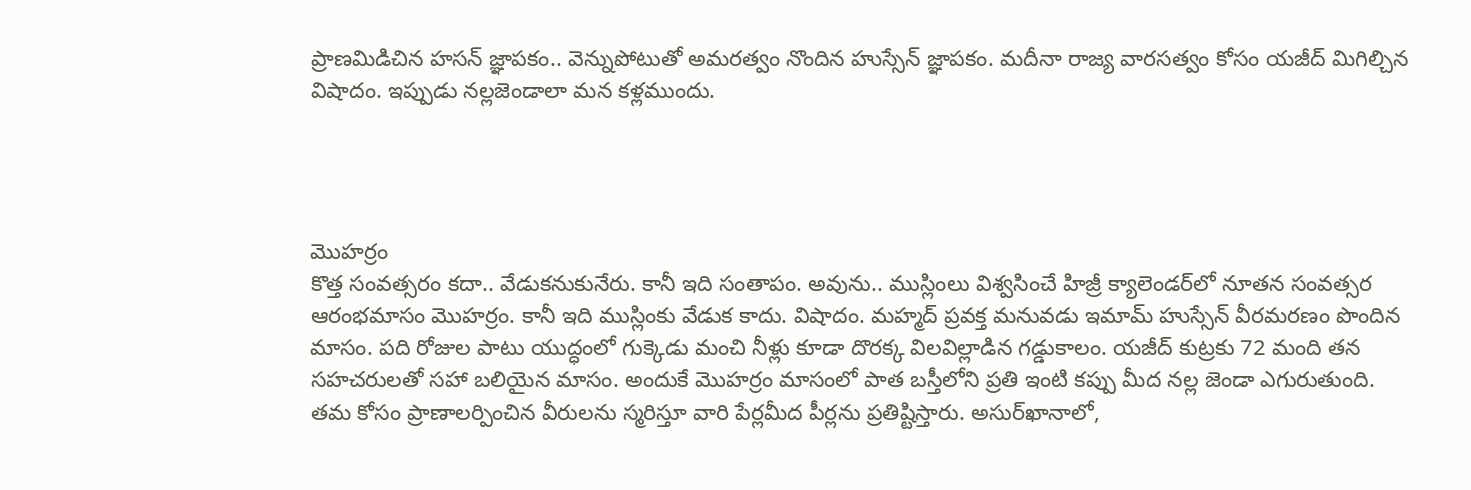ప్రాణమిడిచిన హసన్ జ్ఞాపకం.. వెన్నుపోటుతో అమరత్వం నొందిన హుస్సేన్ జ్ఞాపకం. మదీనా రాజ్య వారసత్వం కోసం యజీద్ మిగిల్చిన విషాదం. ఇప్పుడు నల్లజెండాలా మన కళ్లముందు.




మొహర్రం
కొత్త సంవత్సరం కదా.. వేడుకనుకునేరు. కానీ ఇది సంతాపం. అవును.. ముస్లింలు విశ్వసించే హిజ్రీ క్యాలెండర్‌లో నూతన సంవత్సర ఆరంభమాసం మొహర్రం. కానీ ఇది ముస్లింకు వేడుక కాదు. విషాదం. మహ్మద్ ప్రవక్త మనువడు ఇమామ్ హుస్సేన్ వీరమరణం పొందిన మాసం. పది రోజుల పాటు యుద్ధంలో గుక్కెడు మంచి నీళ్లు కూడా దొరక్క విలవిల్లాడిన గడ్డుకాలం. యజీద్ కుట్రకు 72 మంది తన సహచరులతో సహా బలియైన మాసం. అందుకే మొహర్రం మాసంలో పాత బస్తీలోని ప్రతి ఇంటి కప్పు మీద నల్ల జెండా ఎగురుతుంది. తమ కోసం ప్రాణాలర్పించిన వీరులను స్మరిస్తూ వారి పేర్లమీద పీర్లను ప్రతిష్టిస్తారు. అసుర్‌ఖానాలో,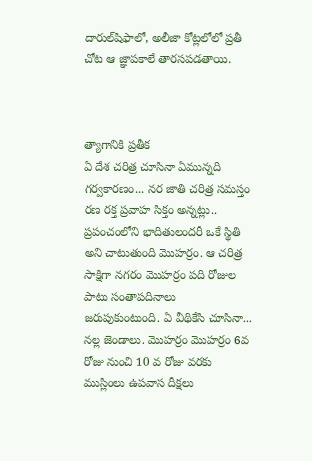దారుల్‌షిఫాలో, అలీజా కోట్లలోలో ప్రతీ చోట ఆ జ్ఞాపకాలే తారసపడతాయి.



త్యాగానికి ప్రతీక
ఏ దేశ చరిత్ర చూసినా ఏమున్నది గర్వకారణం... నర జాతి చరిత్ర సమస్తం రణ రక్త ప్రవాహ సిక్తం అన్నట్లు.. ప్రపంచంలోని భాదితులందరీ ఒకే స్థితి అని చాటుతుంది మొహర్రం. ఆ చరిత్ర సాక్షిగా నగరం మొహర్రం పది రోజుల పాటు సంతాపదినాలు జరుపుకుంటుంది. ఏ వీథికేసి చూసినా... నల్ల జెండాలు. మొహర్రం మొహర్రం 6వ రోజు నుంచి 10 వ రోజు వరకు ముస్లింలు ఉపవాస దీక్షలు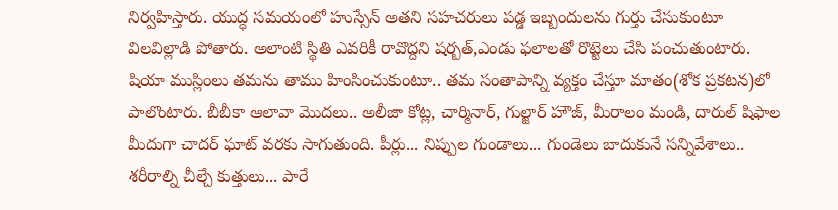నిర్వహిస్తారు. యుద్ధ సమయంలో హుస్సేన్ అతని సహచరులు పడ్డ ఇబ్బందులను గుర్తు చేసుకుంటూ విలవిల్లాడి పోతారు. అలాంటి స్థితి ఎవరికీ రావొద్దని షర్బత్,ఎండు ఫలాలతో రొట్టెలు చేసి పంచుతుంటారు. షియా ముస్లింలు తమను తాము హింసించుకుంటూ.. తమ సంతాపాన్ని వ్యక్తం చేస్తూ మాతం(శోక ప్రకటన)లో పాలొంటారు. బీబీకా ఆలావా మొదలు.. అలీజా కోట్ల, చార్మినార్, గుల్జార్ హౌజ్, మీరాలం మండి, దారుల్ షిఫాల మీదుగా చాదర్ ఘాట్ వరకు సాగుతుంది. పీర్లు... నిప్పుల గుండాలు... గుండెలు బాదుకునే సన్నివేశాలు.. శరీరాల్ని చీల్చే కుత్తులు... పారే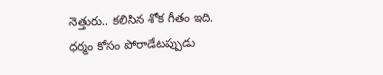నెత్తురు.. కలిసిన శోక గీతం ఇది. ధర్మం కోసం పోరాడేటప్పుడు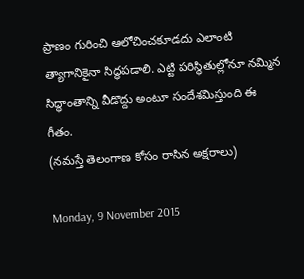ప్రాణం గురించి ఆలోచించకూడదు ఎలాంటి త్యాగానికైనా సిద్ధపడాలి. ఎట్టి పరిస్థితుల్లోనూ నమ్మిన సిద్ధాంతాన్ని వీడొద్దు అంటూ సందేశమిస్తుంది ఈ గీతం.
(న‌మ‌స్తే తెలంగాణ కోసం రాసిన అక్ష‌రాలు)

Monday, 9 November 2015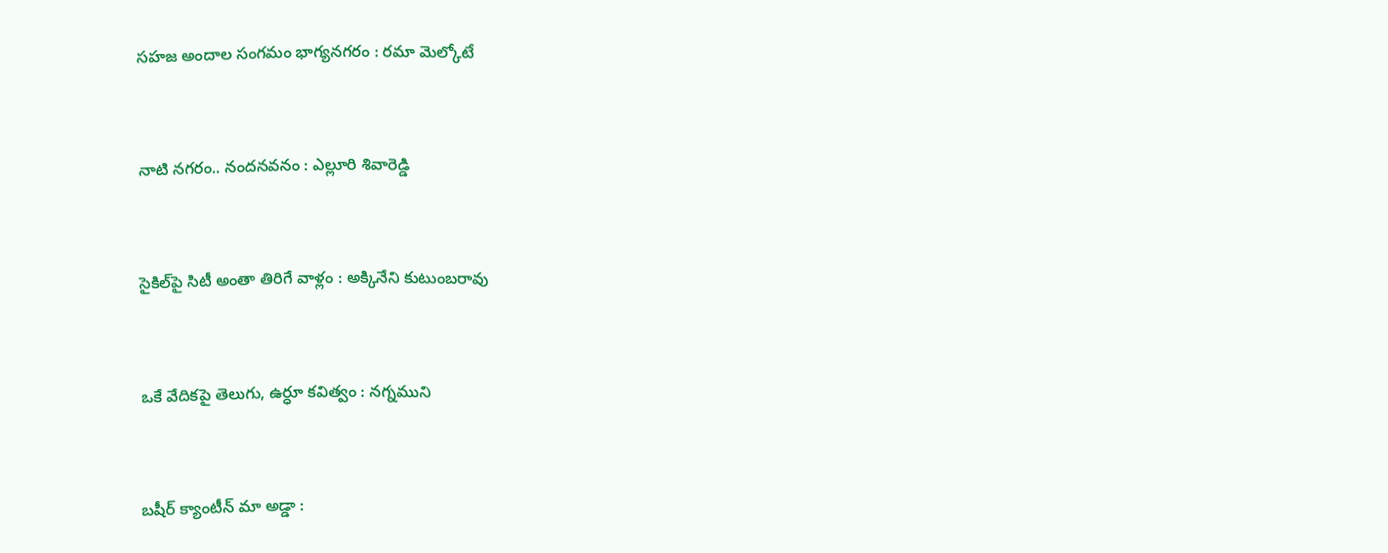స‌హ‌జ అందాల సంగమం భాగ్య‌న‌గ‌రం : ర‌మా మెల్కోటే


నాటి న‌గ‌రం.. నంద‌న‌వ‌నం : ఎల్లూరి శివారెడ్డి


సైకిల్‌పై సిటీ అంతా తిరిగే వాళ్లం : అక్కినేని కుటుంబ‌రావు


ఒకే వేదిక‌పై తెలుగు, ఉర్ధూ క‌విత్వం : న‌గ్న‌ముని


బ‌షీర్ క్యాంటీన్ మా అడ్డా :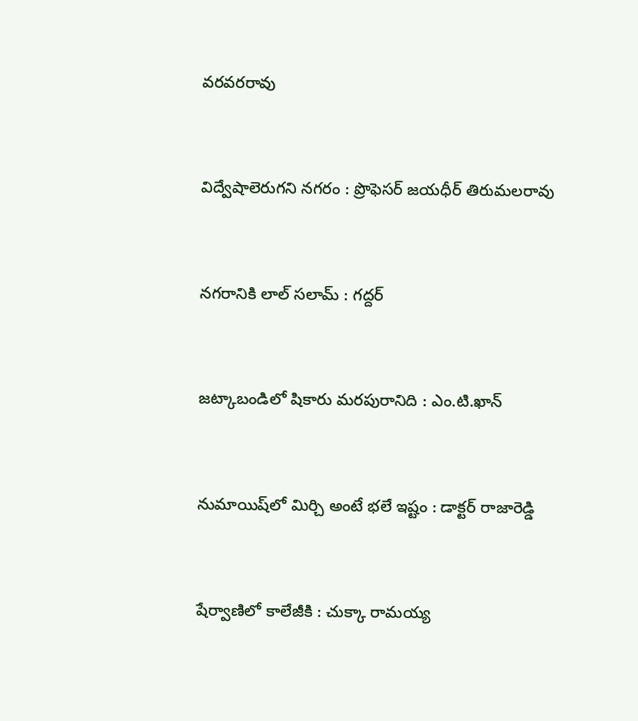వ‌ర‌వ‌ర‌రావు


విద్వేషాలెరుగ‌ని న‌గ‌రం : ప్రొఫెస‌ర్ జ‌య‌ధీర్ తిరుమ‌ల‌రావు


న‌గ‌రానికి లాల్ స‌లామ్ : గ‌ద్ద‌ర్‌


జ‌ట్కాబండిలో షికారు మ‌ర‌పురానిది : ఎం.టి.ఖాన్‌


నుమాయిష్‌లో మిర్చి అంటే భ‌లే ఇష్టం : డాక్ట‌ర్ రాజారెడ్డి


షేర్వాణిలో కాలేజీకి : చుక్కా రామ‌య్య‌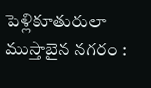పెళ్లికూతురులా ముస్తాబైన న‌గ‌రం :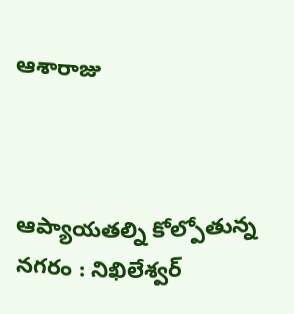ఆశారాజు



ఆప్యాయ‌త‌ల్ని కోల్పోతున్న న‌గ‌రం : నిఖిలేశ్వ‌ర్‌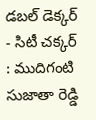డ‌బ‌ల్ డెక్క‌ర్ - సిటీ చ‌క్క‌ర్ : ముదిగంటి సుజాతా రెడ్డి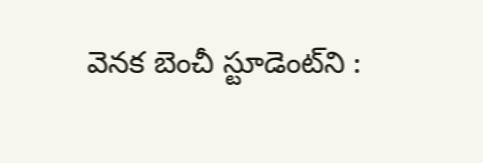వెన‌క బెంచీ స్టూడెంట్‌ని :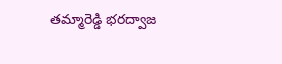త‌మ్మారెడ్డి భ‌ర‌ద్వాజ‌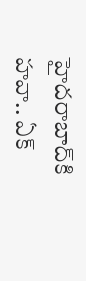హైద‌రాబాద్‌కి హ‌వా.. ఏక్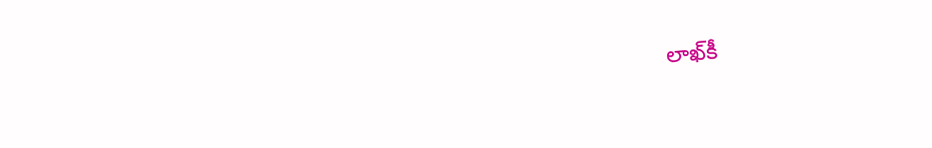లాఖ్‌కీ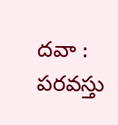ద‌వా : ప‌ర‌వ‌స్తు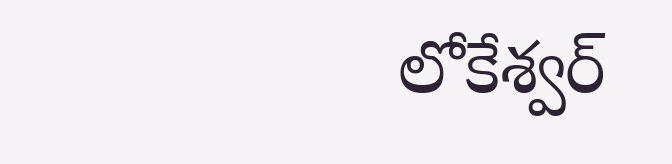లోకేశ్వ‌ర్‌